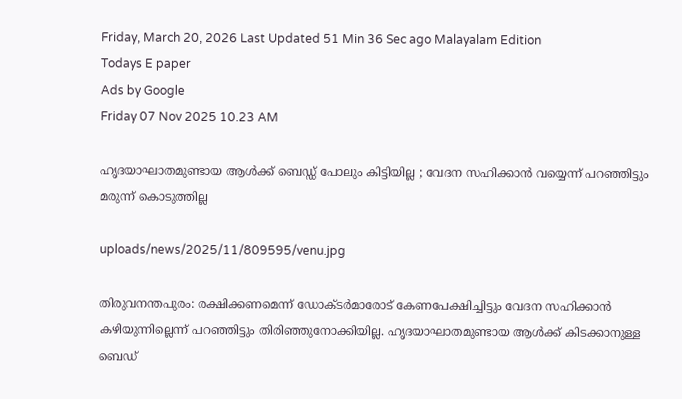Friday, March 20, 2026 Last Updated 51 Min 36 Sec ago Malayalam Edition
Todays E paper
Ads by Google
Friday 07 Nov 2025 10.23 AM

ഹൃദയാഘാതമുണ്ടായ ആള്‍ക്ക് ബെഡ്ഡ് പോലും കിട്ടിയില്ല ; വേദന സഹിക്കാന്‍ വയ്യെന്ന് പറഞ്ഞിട്ടും മരുന്ന് കൊടുത്തില്ല

uploads/news/2025/11/809595/venu.jpg

തിരുവനന്തപുരം: രക്ഷിക്കണമെന്ന് ഡോക്ടര്‍മാരോട് കേണപേക്ഷിച്ചിട്ടും വേദന സഹിക്കാന്‍ കഴിയുന്നില്ലെന്ന് പറഞ്ഞിട്ടും തിരിഞ്ഞുനോക്കിയില്ല. ഹൃദയാഘാതമുണ്ടായ ആള്‍ക്ക് കിടക്കാനുള്ള ബെഡ്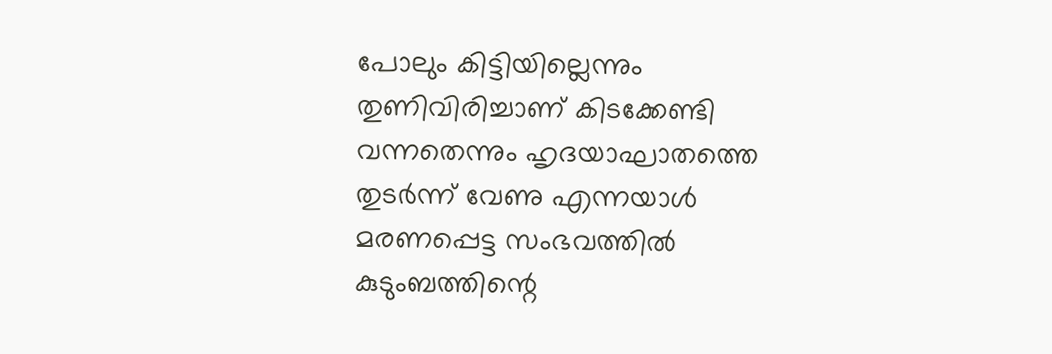പോലും കിട്ടിയില്ലെന്നും തുണിവിരിച്ചാണ് കിടക്കേണ്ടി വന്നതെന്നും ഹൃദയാഘാതത്തെ തുടര്‍ന്ന് വേണു എന്നയാള്‍ മരണപ്പെട്ട സംഭവത്തില്‍ കുടുംബത്തിന്റെ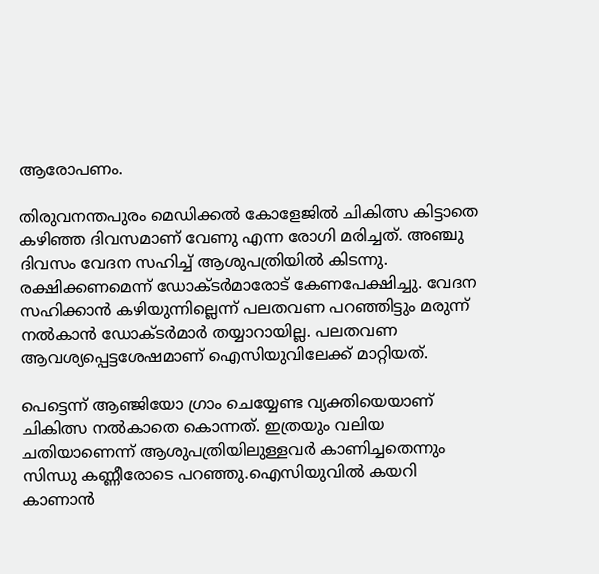ആരോപണം.

തിരുവനന്തപുരം മെഡിക്കല്‍ കോളേജില്‍ ചികിത്സ കിട്ടാതെ കഴിഞ്ഞ ദിവസമാണ് വേണു എന്ന രോഗി മരിച്ചത്. അഞ്ചു ദിവസം വേദന സഹിച്ച് ആശുപത്രിയില്‍ കിടന്നു. രക്ഷിക്കണമെന്ന് ഡോക്ടര്‍മാരോട് കേണപേക്ഷിച്ചു. വേദന സഹിക്കാന്‍ കഴിയുന്നില്ലെന്ന് പലതവണ പറഞ്ഞിട്ടും മരുന്ന് നല്‍കാന്‍ ഡോക്ടര്‍മാര്‍ തയ്യാറായില്ല. പലതവണ ആവശ്യപ്പെട്ടശേഷമാണ് ഐസിയുവിലേക്ക് മാറ്റിയത്.

പെട്ടെന്ന് ആഞ്ജിയോ ഗ്രാം ചെയ്യേണ്ട വ്യക്തിയെയാണ് ചികിത്സ നല്‍കാതെ കൊന്നത്. ഇത്രയും വലിയ ചതിയാണെന്ന് ആശുപത്രിയിലുള്ളവര്‍ കാണിച്ചതെന്നും സിന്ധു കണ്ണീരോടെ പറഞ്ഞു.ഐസിയുവില്‍ കയറി കാണാന്‍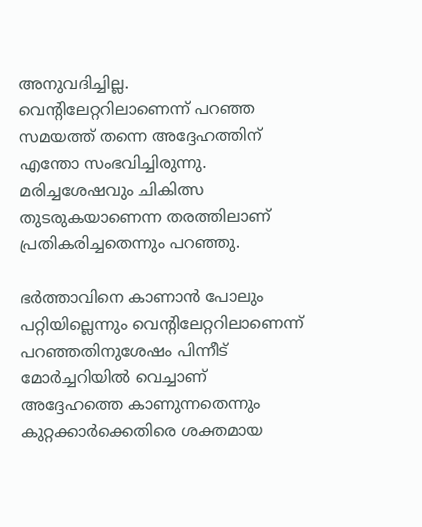അനുവദിച്ചില്ല. വെന്റിലേറ്ററിലാണെന്ന് പറഞ്ഞ സമയത്ത് തന്നെ അദ്ദേഹത്തിന് എന്തോ സംഭവിച്ചിരുന്നു. മരിച്ചശേഷവും ചികിത്സ തുടരുകയാണെന്ന തരത്തിലാണ് പ്രതികരിച്ചതെന്നും പറഞ്ഞു.

ഭര്‍ത്താവിനെ കാണാന്‍ പോലും പറ്റിയില്ലെന്നും വെന്റിലേറ്ററിലാണെന്ന് പറഞ്ഞതിനുശേഷം പിന്നീട് മോര്‍ച്ചറിയില്‍ വെച്ചാണ് അദ്ദേഹത്തെ കാണുന്നതെന്നും കുറ്റക്കാര്‍ക്കെതിരെ ശക്തമായ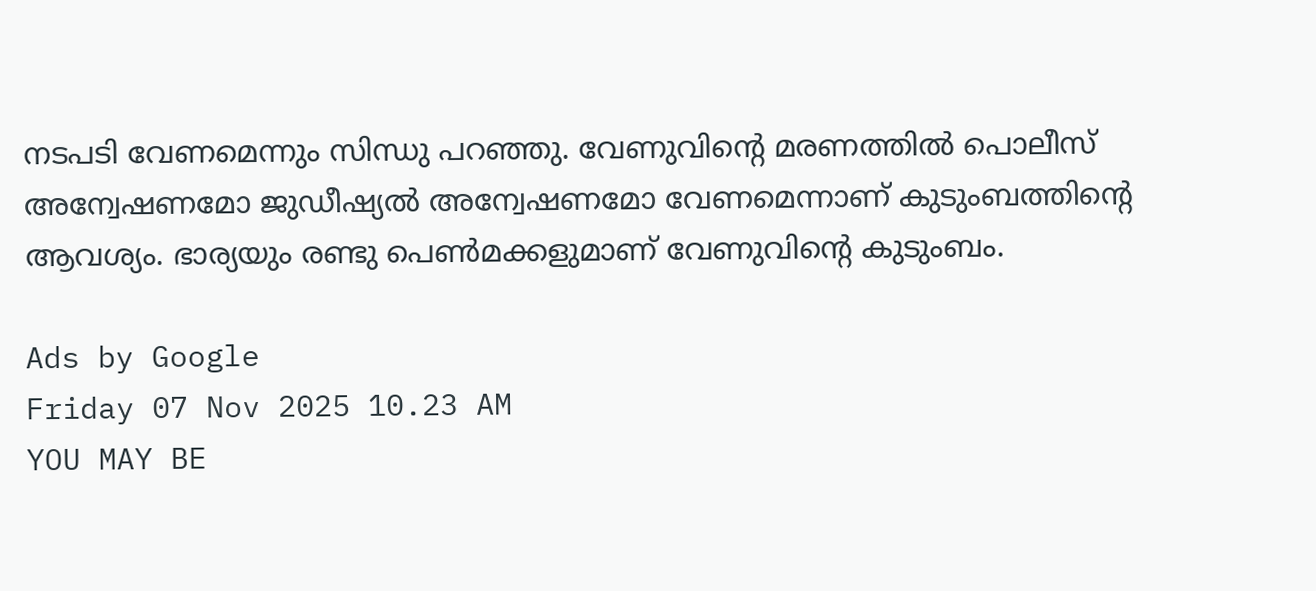നടപടി വേണമെന്നും സിന്ധു പറഞ്ഞു. വേണുവിന്റെ മരണത്തില്‍ പൊലീസ് അന്വേഷണമോ ജുഡീഷ്യല്‍ അന്വേഷണമോ വേണമെന്നാണ് കുടുംബത്തിന്റെ ആവശ്യം. ഭാര്യയും രണ്ടു പെണ്‍മക്കളുമാണ് വേണുവിന്റെ കുടുംബം.

Ads by Google
Friday 07 Nov 2025 10.23 AM
YOU MAY BE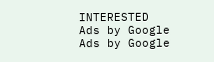INTERESTED
Ads by Google
Ads by Google